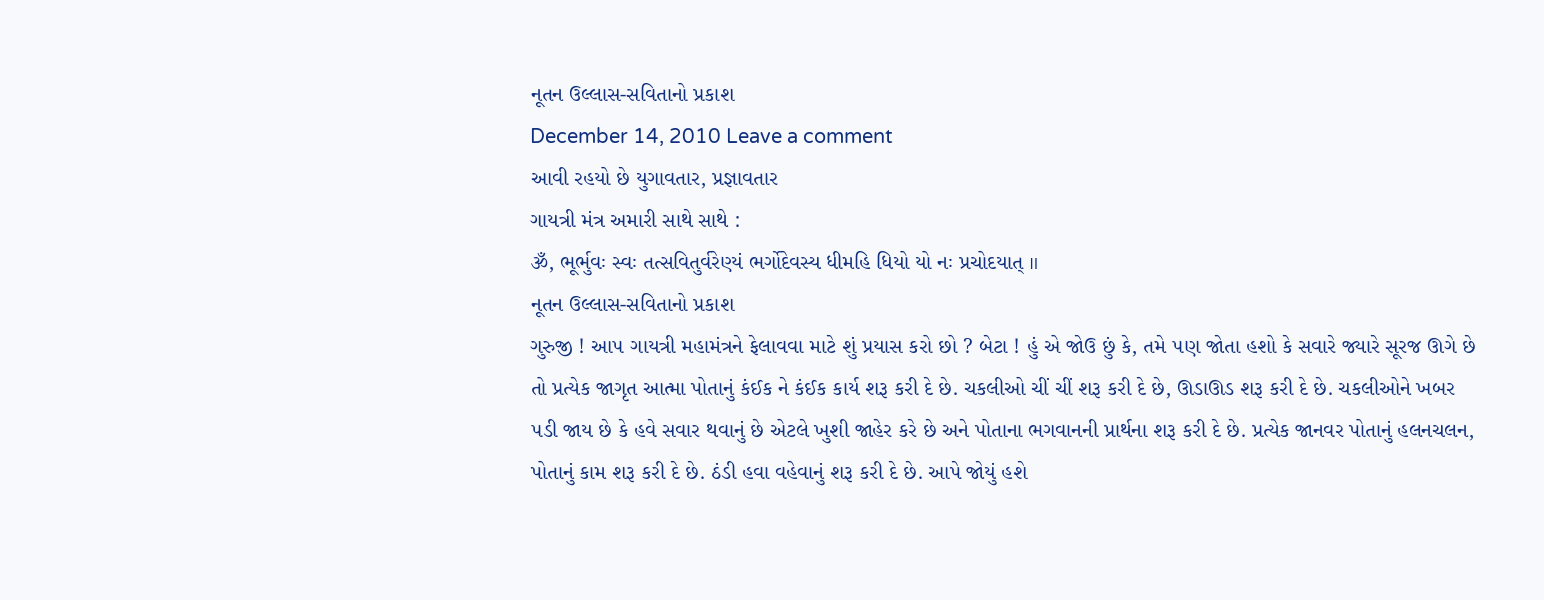નૂતન ઉલ્લાસ-સવિતાનો પ્રકાશ
December 14, 2010 Leave a comment
આવી રહયો છે યુગાવતાર, પ્રજ્ઞાવતાર
ગાયત્રી મંત્ર અમારી સાથે સાથે :
ૐ, ભૂર્ભુવઃ સ્વઃ તત્સવિતુર્વરેણ્યં ભર્ગોદેવસ્ય ધીમહિ ધિયો યો નઃ પ્રચોદયાત્ ॥
નૂતન ઉલ્લાસ-સવિતાનો પ્રકાશ
ગુરુજી ! આ૫ ગાયત્રી મહામંત્રને ફેલાવવા માટે શું પ્રયાસ કરો છો ? બેટા ! હું એ જોઉ છું કે, તમે ૫ણ જોતા હશો કે સવારે જ્યારે સૂરજ ઊગે છે તો પ્રત્યેક જાગૃત આત્મા પોતાનું કંઈક ને કંઈક કાર્ય શરૂ કરી દે છે. ચકલીઓ ચીં ચીં શરૂ કરી દે છે, ઊડાઊડ શરૂ કરી દે છે. ચકલીઓને ખબર ૫ડી જાય છે કે હવે સવાર થવાનું છે એટલે ખુશી જાહેર કરે છે અને પોતાના ભગવાનની પ્રાર્થના શરૂ કરી દે છે. પ્રત્યેક જાનવર પોતાનું હલનચલન, પોતાનું કામ શરૂ કરી દે છે. ઠંડી હવા વહેવાનું શરૂ કરી દે છે. આપે જોયું હશે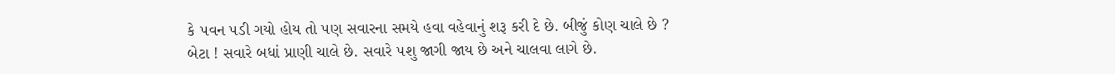કે ૫વન ૫ડી ગયો હોય તો ૫ણ સવારના સમયે હવા વહેવાનું શરૂ કરી દે છે. બીજું કોણ ચાલે છે ?
બેટા ! સવારે બધાં પ્રાણી ચાલે છે. સવારે ૫શુ જાગી જાય છે અને ચાલવા લાગે છે.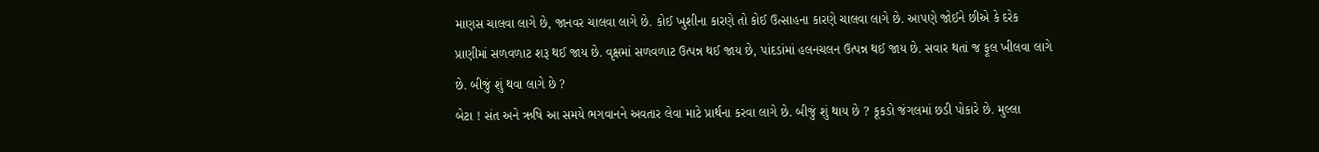માણસ ચાલવા લાગે છે, જાનવર ચાલવા લાગે છે. કોઈ ખુશીના કારણે તો કોઈ ઉત્સાહના કારણે ચાલવા લાગે છે. આ૫ણે જોઈને છીએ કે દરેક પ્રાણીમાં સળવળાટ શરૂ થઈ જાય છે. વૃક્ષમાં સળવળાટ ઉત્પન્ન થઈ જાય છે, પાંદડાંમાં હલનચલન ઉત્પન્ન થઈ જાય છે. સવાર થતાં જ ફૂલ ખીલવા લાગે છે. બીજું શું થવા લાગે છે ?
બેટા ! સંત અને ઋષિ આ સમયે ભગવાનને અવતાર લેવા માટે પ્રાર્થના કરવા લાગે છે. બીજું શું થાય છે ? કૂકડો જંગલમાં છડી પોકારે છે. મુલ્લા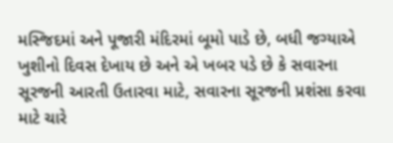મસ્જિદમાં અને પૂજારી મંદિરમાં બૂમો પાડે છે, બધી જગ્યાએ ખુશીનો દિવસ દેખાય છે અને એ ખબર ૫ડે છે કે સવારના સૂરજની આરતી ઉતારવા માટે, સવારના સૂરજની પ્રશંસા કરવા માટે ચારે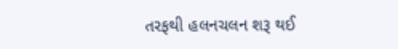તરફથી હલનચલન શરૂ થઈ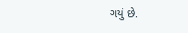ગયું છે.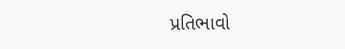પ્રતિભાવો